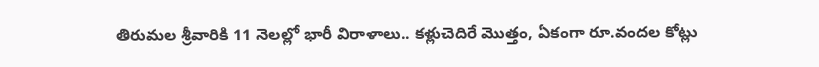తిరుమల శ్రీవారికి 11 నెలల్లో భారీ విరాళాలు.. కళ్లుచెదిరే మొత్తం, ఏకంగా రూ.వందల కోట్లు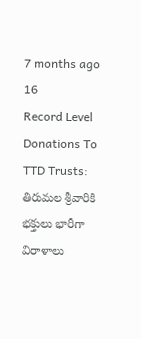7 months ago 16
Record Level Donations To TTD Trusts: తిరుమల శ్రీవారికి భక్తులు భారీగా విరాళాలు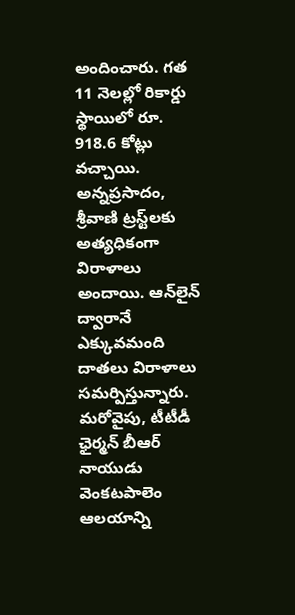అందించారు. గత 11 నెలల్లో రికార్డు స్థాయిలో రూ. 918.6 కోట్లు వచ్చాయి. అన్నప్రసాదం, శ్రీవాణి ట్రస్ట్‌లకు అత్యధికంగా విరాళాలు అందాయి. ఆన్‌లైన్ ద్వారానే ఎక్కువమంది దాతలు విరాళాలు సమర్పిస్తున్నారు. మరోవైపు, టీటీడీ ఛైర్మన్ బీఆర్ నాయుడు వెంకటపాలెం ఆలయాన్ని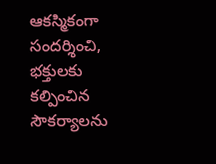ఆకస్మికంగా సందర్శించి, భక్తులకు కల్పించిన సౌకర్యాలను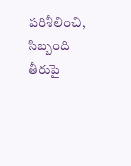పరిశీలించి, సిబ్బంది తీరుపై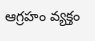ఆగ్రహం వ్యక్తం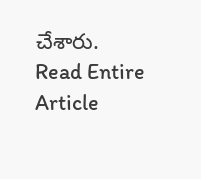చేశారు.
Read Entire Article